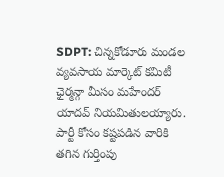SDPT: చిన్నకోడూరు మండల వ్యవసాయ మార్కెట్ కమిటీ ఛైర్మన్గా మీసం మహేందర్ యాదవ్ నియమితులయ్యారు. పార్టీ కోసం కష్టపడిన వారికి తగిన గుర్తింపు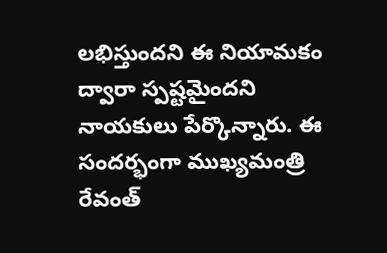లభిస్తుందని ఈ నియామకం ద్వారా స్పష్టమైందని నాయకులు పేర్కొన్నారు. ఈ సందర్భంగా ముఖ్యమంత్రి రేవంత్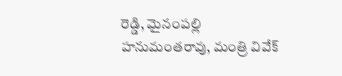రెడ్డి, మైనంపల్లి హనుమంతరావు, మంత్రి వివేక్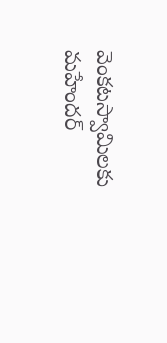వెంకటస్వామిలకు మహేందర్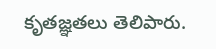కృతజ్ఞతలు తెలిపారు.